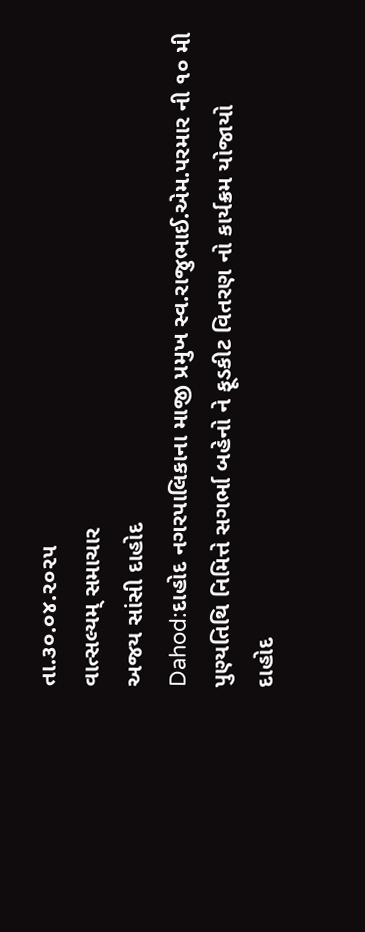તા.૩૦.૦૪.૨૦૨૫
વાત્સલ્યમ્ સમાચાર
અજય સાંસી દાહોદ
Dahod:દાહોદ નગરપાલિકાના માજી પ્રમુખ સ્વ.રાજુભાઈ.એમ.પરમાર ની ૧૦ મી
પુણ્યતિથિ નિમિત્તે સગર્ભા બહેનો ને ફૂડકીટ વિતરણ નો કાર્યક્રમ યોજાયો
દાહોદ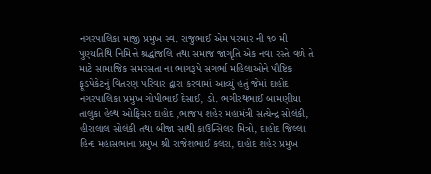નગરપાલિકા માજી પ્રમુખ સ્વ. રાજુભાઈ એમ પરમાર ની ૧૦ મી પુણ્યતિથિ નિમિત્તે શ્રદ્ધાંજલિ તથા સમાજ જાગૃતિ એક નવા રસ્તે વળે તે માટે સામાજિક સમરસતા ના ભાગરૂપે સગર્ભા મહિલાઓને પૌષ્ટિક ફૂડપેકેટનું વિતરણ પરિવાર દ્વારા કરવામાં આવ્યું હતું જેમાં દાહોદ નગરપાલિકા પ્રમુખ ગોપીભાઈ દેસાઈ, ડો. ભગીરથભાઈ બામણીયા તાલુકા હેલ્થ ઓફિસર દાહોદ ,ભાજપ શહેર મહામંત્રી સત્યેન્દ્ર સોલંકી, હીરાલાલ સોલંકી તથા બીજા સાથી કાઉન્સિલર મિત્રો, દાહોદ જિલ્લા હિન્દ મહાસભાના પ્રમુખ શ્રી રાજેશભાઈ કલરા, દાહોદ શહેર પ્રમુખ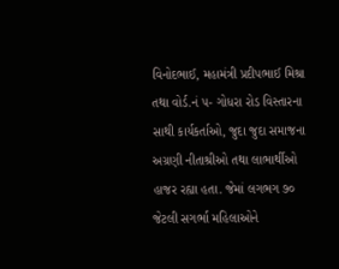વિનોદભાઈ, મહામંત્રી પ્રદીપભાઈ મિશ્રા તથા વોર્ડ.નં ૫- ગોધરા રોડ વિસ્તારના સાથી કાર્યકર્તાઓ, જુદા જુદા સમાજના અગ્રણી નીતાશ્રીઓ તથા લાભાર્થીઓ હાજર રહ્યા હતા. જેમાં લગભગ ૭૦ જેટલી સગર્ભા મહિલાઓને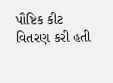પૌષ્ટિક કીટ વિતરણ કરી હતી